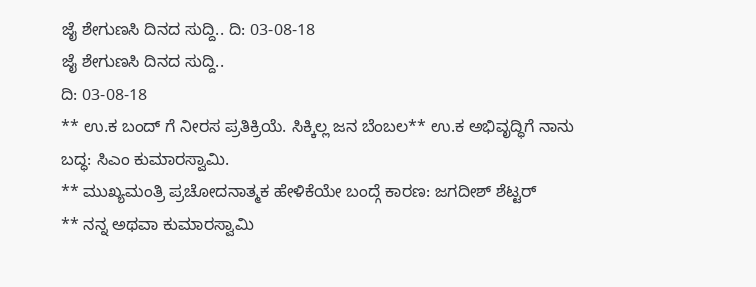ಜೈ ಶೇಗುಣಸಿ ದಿನದ ಸುದ್ದಿ.. ದಿ: 03-08-18
ಜೈ ಶೇಗುಣಸಿ ದಿನದ ಸುದ್ದಿ..
ದಿ: 03-08-18
** ಉ.ಕ ಬಂದ್ ಗೆ ನೀರಸ ಪ್ರತಿಕ್ರಿಯೆ. ಸಿಕ್ಕಿಲ್ಲ ಜನ ಬೆಂಬಲ** ಉ.ಕ ಅಭಿವೃದ್ಧಿಗೆ ನಾನು ಬದ್ಧ: ಸಿಎಂ ಕುಮಾರಸ್ವಾಮಿ.
** ಮುಖ್ಯಮಂತ್ರಿ ಪ್ರಚೋದನಾತ್ಮಕ ಹೇಳಿಕೆಯೇ ಬಂದ್ಗೆ ಕಾರಣ: ಜಗದೀಶ್ ಶೆಟ್ಟರ್
** ನನ್ನ ಅಥವಾ ಕುಮಾರಸ್ವಾಮಿ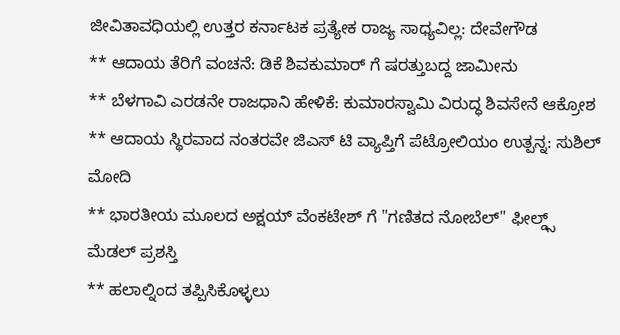ಜೀವಿತಾವಧಿಯಲ್ಲಿ ಉತ್ತರ ಕರ್ನಾಟಕ ಪ್ರತ್ಯೇಕ ರಾಜ್ಯ ಸಾಧ್ಯವಿಲ್ಲ: ದೇವೇಗೌಡ
** ಆದಾಯ ತೆರಿಗೆ ವಂಚನೆ: ಡಿಕೆ ಶಿವಕುಮಾರ್ ಗೆ ಷರತ್ತುಬದ್ದ ಜಾಮೀನು
** ಬೆಳಗಾವಿ ಎರಡನೇ ರಾಜಧಾನಿ ಹೇಳಿಕೆ: ಕುಮಾರಸ್ವಾಮಿ ವಿರುದ್ಧ ಶಿವಸೇನೆ ಆಕ್ರೋಶ
** ಆದಾಯ ಸ್ಥಿರವಾದ ನಂತರವೇ ಜಿಎಸ್ ಟಿ ವ್ಯಾಪ್ತಿಗೆ ಪೆಟ್ರೋಲಿಯಂ ಉತ್ಪನ್ನ: ಸುಶಿಲ್ ಮೋದಿ
** ಭಾರತೀಯ ಮೂಲದ ಅಕ್ಷಯ್ ವೆಂಕಟೇಶ್ ಗೆ "ಗಣಿತದ ನೋಬೆಲ್" ಫೀಲ್ಡ್ಸ್ ಮೆಡಲ್ ಪ್ರಶಸ್ತಿ
** ಹಲಾಲ್ನಿಂದ ತಪ್ಪಿಸಿಕೊಳ್ಳಲು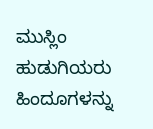ಮುಸ್ಲಿಂ ಹುಡುಗಿಯರು ಹಿಂದೂಗಳನ್ನು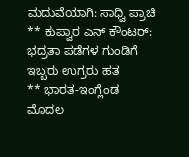ಮದುವೆಯಾಗಿ: ಸಾಧ್ವಿ ಪ್ರಾಚಿ
** ಕುಪ್ವಾರ ಎನ್ ಕೌಂಟರ್: ಭದ್ರತಾ ಪಡೆಗಳ ಗುಂಡಿಗೆ ಇಬ್ಬರು ಉಗ್ರರು ಹತ
** ಭಾರತ-ಇಂಗ್ಲೆಂಡ ಮೊದಲ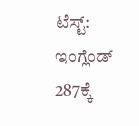ಟೆಸ್ಟ್: ಇಂಗ್ಲೆಂಡ್ 287ಕ್ಕೆ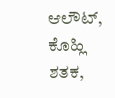ಆಲೌಟ್, ಕೊಹ್ಲಿ ಶತಕ,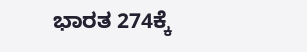ಭಾರತ 274ಕ್ಕೆ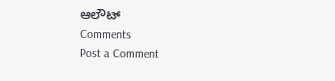ಆಲೌಟ್
Comments
Post a Comment